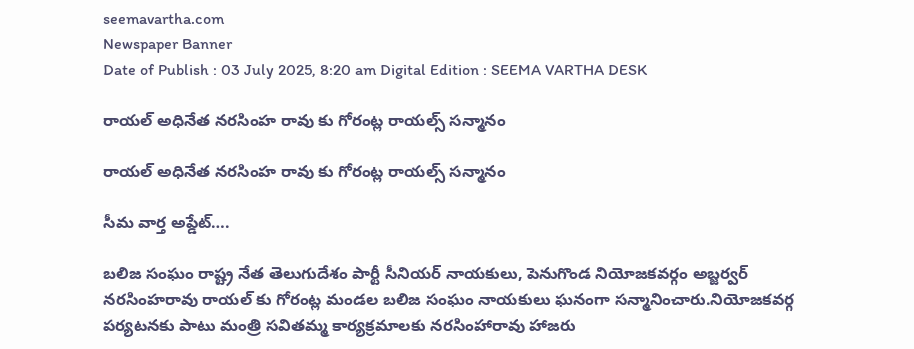seemavartha.com
Newspaper Banner
Date of Publish : 03 July 2025, 8:20 am Digital Edition : SEEMA VARTHA DESK

రాయల్ అధినేత నరసింహ రావు కు గోరంట్ల రాయల్స్ సన్మానం

రాయల్ అధినేత నరసింహ రావు కు గోరంట్ల రాయల్స్ సన్మానం

సీమ వార్త అప్డేట్….

బలిజ సంఘం రాష్ట్ర నేత తెలుగుదేశం పార్టీ సీనియర్ నాయకులు, పెనుగొండ నియోజకవర్గం అబ్జర్వర్ నరసింహరావు రాయల్ కు గోరంట్ల మండల బలిజ సంఘం నాయకులు ఘనంగా సన్మానించారు.నియోజకవర్గ పర్యటనకు పాటు మంత్రి సవితమ్మ కార్యక్రమాలకు నరసింహారావు హాజరు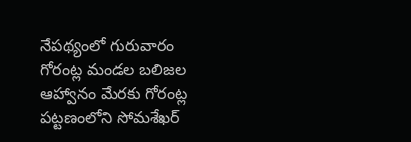నేపథ్యంలో గురువారం గోరంట్ల మండల బలిజల ఆహ్వానం మేరకు గోరంట్ల పట్టణంలోని సోమశేఖర్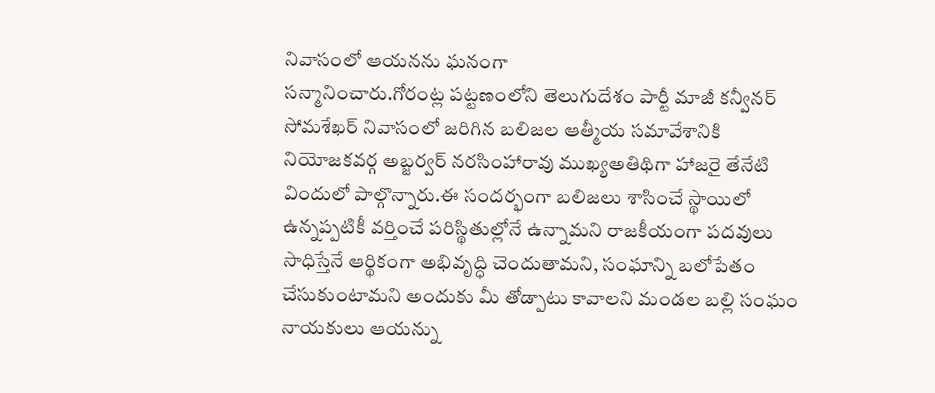నివాసంలో ఆయనను ఘనంగా
సన్మానించారు.గోరంట్ల పట్టణంలోని తెలుగుదేశం పార్టీ మాజీ కన్వీనర్ సోమశేఖర్ నివాసంలో జరిగిన బలిజల ఆత్మీయ సమావేశానికి నియోజకవర్గ అబ్జర్వర్ నరసింహారావు ముఖ్యఅతిథిగా హాజరై తేనేటి విందులో పాల్గొన్నారు.ఈ సందర్భంగా బలిజలు శాసించే స్థాయిలో ఉన్నప్పటికీ వర్తించే పరిస్థితుల్లోనే ఉన్నామని రాజకీయంగా పదవులు సాధిస్తేనే ఆర్థికంగా అభివృద్ధి చెందుతామని, సంఘాన్ని బలోపేతం చేసుకుంటామని అందుకు మీ తోడ్పాటు కావాలని మండల బల్లి సంఘం నాయకులు ఆయన్ను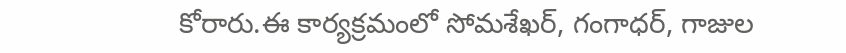కోరారు.ఈ కార్యక్రమంలో సోమశేఖర్, గంగాధర్, గాజుల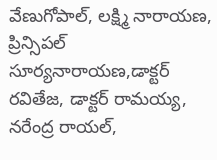వేణుగోపాల్, లక్ష్మి నారాయణ, ప్రిన్సిపల్ సూర్యనారాయణ,డాక్టర్ రవితేజ, డాక్టర్ రామయ్య, నరేంద్ర రాయల్,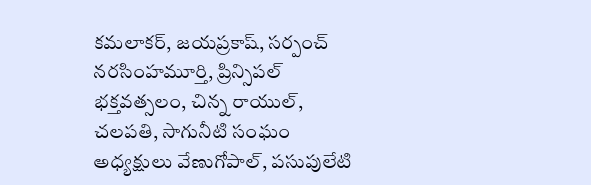కమలాకర్, జయప్రకాష్, సర్పంచ్ నరసింహమూర్తి, ప్రిన్సిపల్ భక్తవత్సలం, చిన్న రాయుల్, చలపతి, సాగునీటి సంఘం అధ్యక్షులు వేణుగోపాల్, పసుపులేటి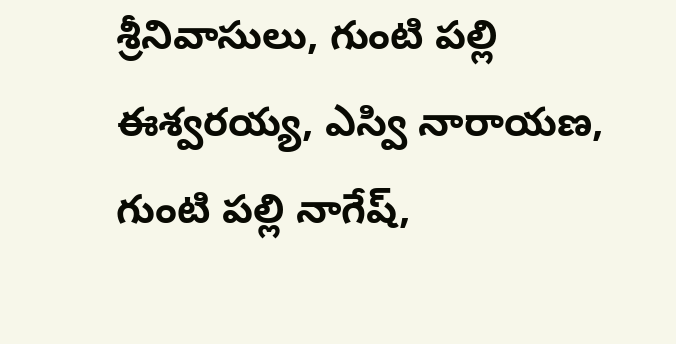శ్రీనివాసులు, గుంటి పల్లి ఈశ్వరయ్య, ఎస్వి నారాయణ, గుంటి పల్లి నాగేష్,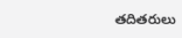తదితరులు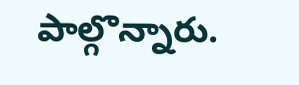పాల్గొన్నారు.